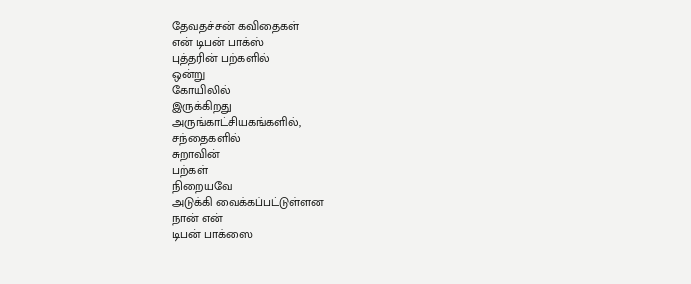தேவதச்சன் கவிதைகள்
என் டிபன் பாக்ஸ்
புத்தரின் பற்களில்
ஒன்று
கோயிலில்
இருக்கிறது
அருங்காட்சியகங்களில்,
சந்தைகளில்
சுறாவின்
பற்கள்
நிறையவே
அடுக்கி வைக்கப்பட்டுள்ளன
நான் என்
டிபன் பாக்ஸை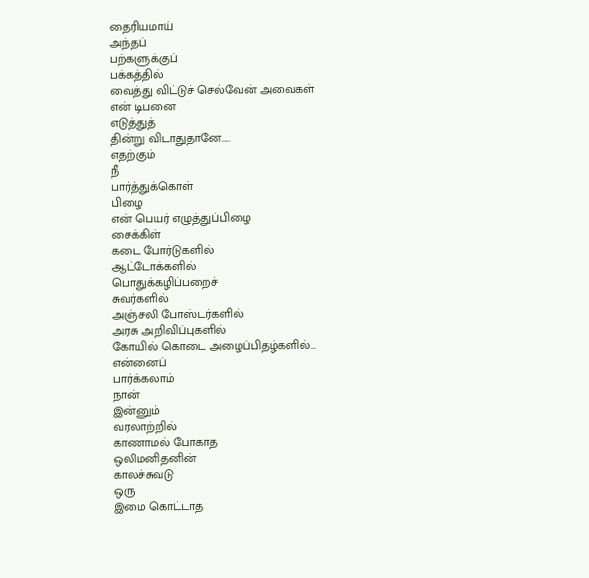தைரியமாய்
அந்தப்
பற்களுக்குப்
பக்கத்தில்
வைத்து விட்டுச் செல்வேன் அவைகள்
என் டிபனை
எடுத்துத்
தின்று விடாதுதானே…..
எதற்கும்
நீ
பார்த்துக்கொள்
பிழை
என் பெயர் எழுத்துப்பிழை
சைக்கிள்
கடை போர்டுகளில்
ஆட்டோக்களில்
பொதுக்கழிப்பறைச்
சுவர்களில்
அஞ்சலி போஸ்டர்களில்
அரசு அறிவிப்புகளில்
கோயில் கொடை அழைப்பிதழ்களில்…
என்னைப்
பார்க்கலாம்
நான்
இன்னும்
வரலாற்றில்
காணாமல் போகாத
ஒலிமனிதனின்
காலச்சுவடு
ஒரு
இமை கொட்டாத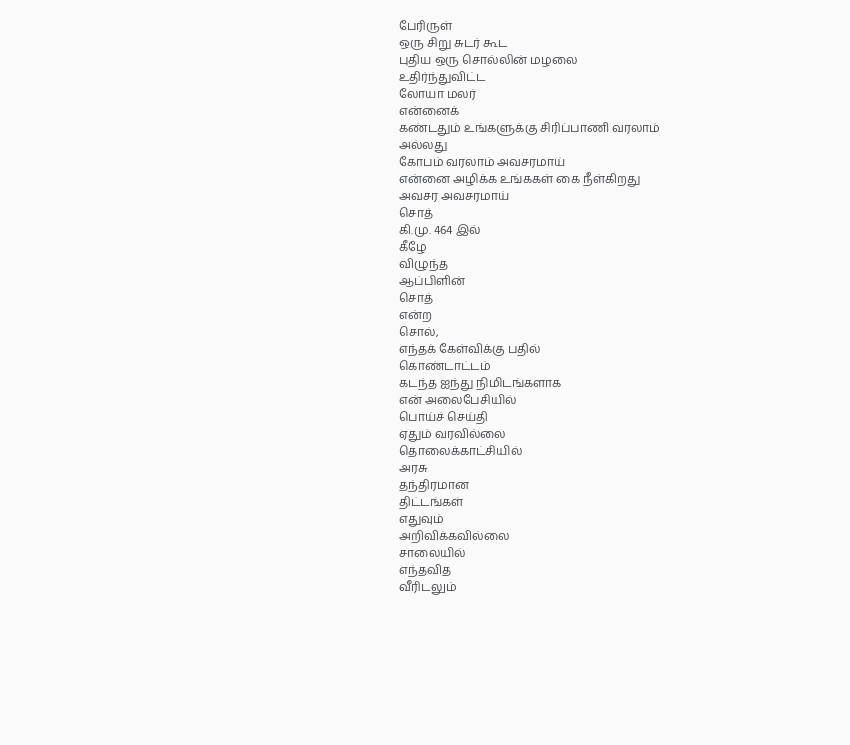பேரிருள்
ஒரு சிறு சுடர் கூட
புதிய ஒரு சொல்லின் மழலை
உதிர்ந்துவிட்ட
லோயா மலர்
என்னைக்
கண்டதும் உங்களுக்கு சிரிப்பாணி வரலாம்
அல்லது
கோபம் வரலாம் அவசரமாய்
என்னை அழிக்க உங்ககள் கை நீள்கிறது
அவசர அவசரமாய்
சொத்
கி.மு. 464 இல்
கீழே
விழுந்த
ஆப்பிளின்
சொத்
என்ற
சொல்,
எந்தக் கேள்விக்கு பதில்
கொண்டாட்டம்
கடந்த ஐந்து நிமிடங்களாக
என் அலைபேசியில்
பொய்ச் செய்தி
ஏதும் வரவில்லை
தொலைக்காட்சியில்
அரசு
தந்திரமான
திட்டங்கள்
எதுவும்
அறிவிக்கவில்லை
சாலையில்
எந்தவித
வீரிடலும்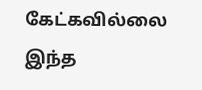கேட்கவில்லை
இந்த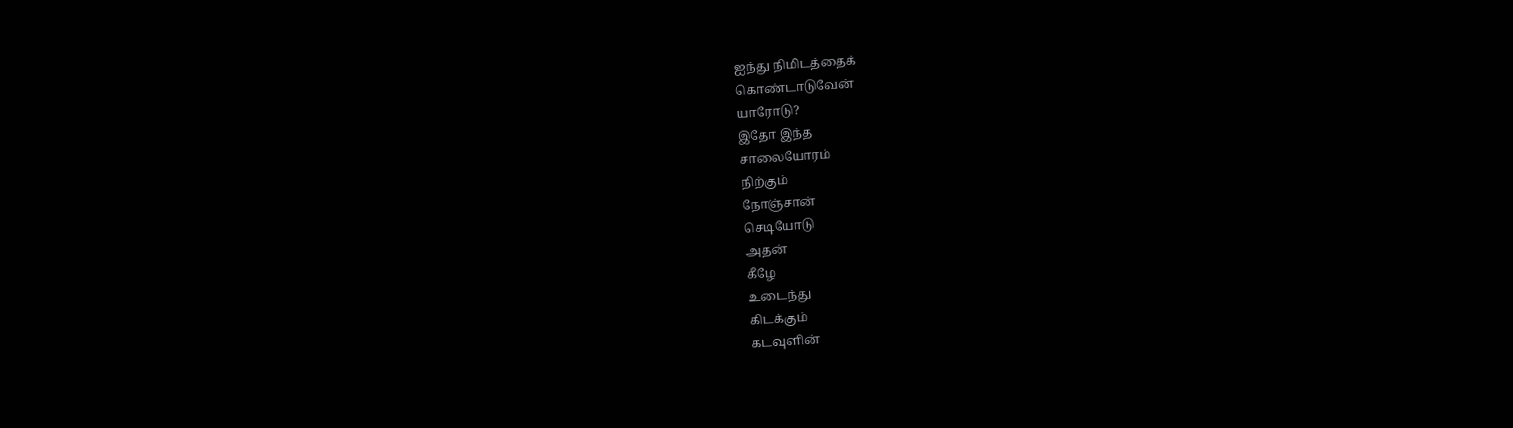ஐந்து நிமிடத்தைக்
கொண்டாடுவேன்
யாரோடு?
இதோ இந்த
சாலையோரம்
நிற்கும்
நோஞ்சான்
செடியோடு
அதன்
கீழே
உடைந்து
கிடக்கும்
கடவுளின்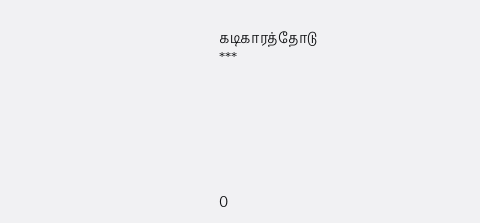கடிகாரத்தோடு
***






0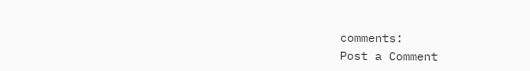comments:
Post a Comment